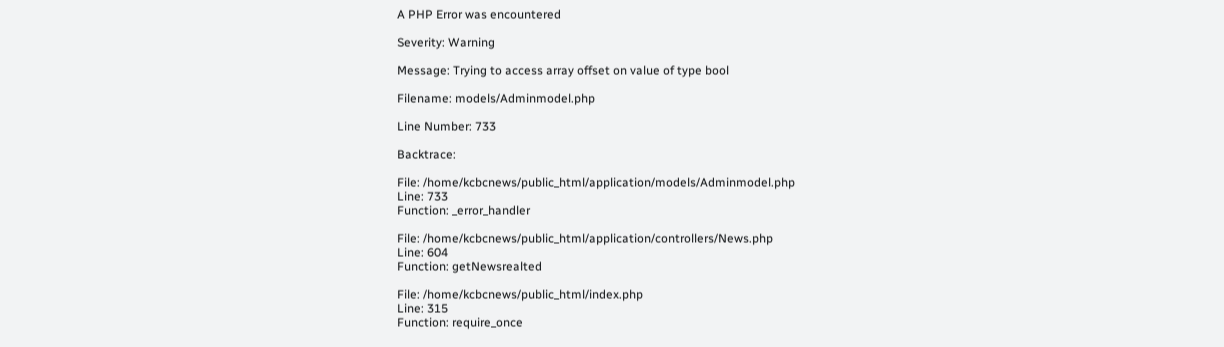A PHP Error was encountered

Severity: Warning

Message: Trying to access array offset on value of type bool

Filename: models/Adminmodel.php

Line Number: 733

Backtrace:

File: /home/kcbcnews/public_html/application/models/Adminmodel.php
Line: 733
Function: _error_handler

File: /home/kcbcnews/public_html/application/controllers/News.php
Line: 604
Function: getNewsrealted

File: /home/kcbcnews/public_html/index.php
Line: 315
Function: require_once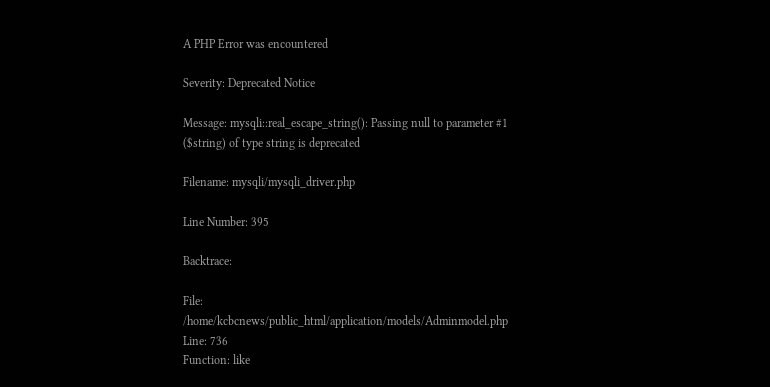A PHP Error was encountered

Severity: Deprecated Notice

Message: mysqli::real_escape_string(): Passing null to parameter #1 ($string) of type string is deprecated

Filename: mysqli/mysqli_driver.php

Line Number: 395

Backtrace:

File: /home/kcbcnews/public_html/application/models/Adminmodel.php
Line: 736
Function: like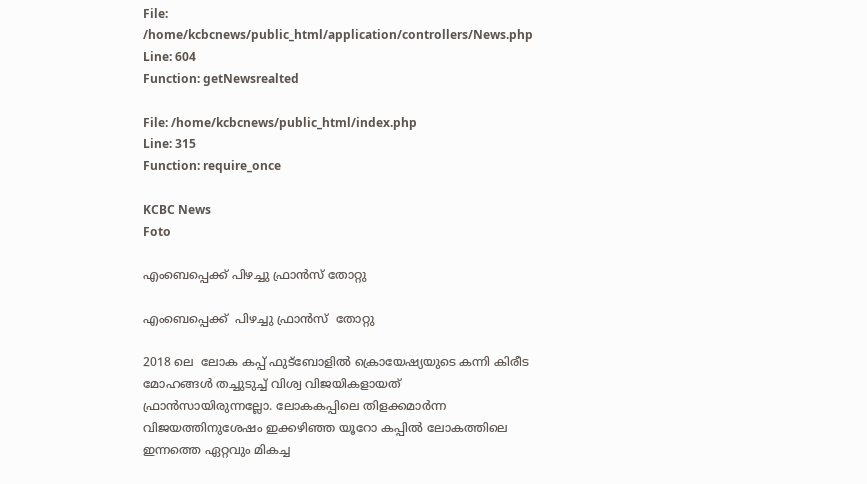File: /home/kcbcnews/public_html/application/controllers/News.php
Line: 604
Function: getNewsrealted

File: /home/kcbcnews/public_html/index.php
Line: 315
Function: require_once

KCBC News
Foto

എംബെപ്പെക്ക് പിഴച്ചു ഫ്രാൻസ് തോറ്റു

എംബെപ്പെക്ക്  പിഴച്ചു ഫ്രാൻസ്  തോറ്റു

2018 ലെ  ലോക കപ്പ് ഫുട്‌ബോളിൽ ക്രൊയേഷ്യയുടെ കന്നി കിരീട മോഹങ്ങൾ തച്ചുടുച്ച് വിശ്വ വിജയികളായത് ഫ്രാൻസായിരുന്നല്ലോ. ലോകകപ്പിലെ തിളക്കമാർന്ന വിജയത്തിനുശേഷം ഇക്കഴിഞ്ഞ യൂറോ കപ്പിൽ ലോകത്തിലെ ഇന്നത്തെ ഏറ്റവും മികച്ച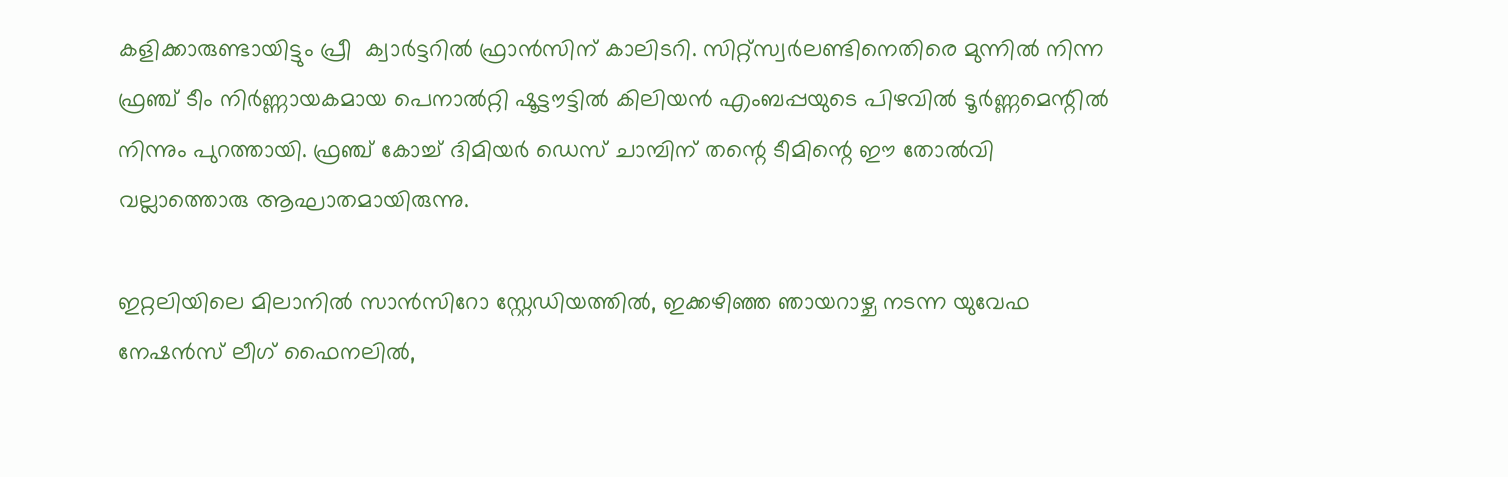കളിക്കാരുണ്ടായിട്ടും പ്രീ  ക്വാർട്ടറിൽ ഫ്രാൻസിന് കാലിടറി. സിറ്റ്‌സ്വർലണ്ടിനെതിരെ മുന്നിൽ നിന്ന ഫ്രഞ്ച് ടീം നിർണ്ണായകമായ പെനാൽറ്റി ഷൂട്ടൗട്ടിൽ കിലിയൻ എംബപ്പയുടെ പിഴവിൽ ടൂർണ്ണമെന്റിൽ നിന്നും പുറത്തായി. ഫ്രഞ്ച് കോച്ച് ദിമിയർ ഡെസ് ചാമ്പിന് തന്റെ ടീമിന്റെ ഈ തോൽവി വല്ലാത്തൊരു ആഘാതമായിരുന്നു.

ഇറ്റലിയിലെ മിലാനിൽ സാൻസിറോ സ്റ്റേഡിയത്തിൽ, ഇക്കഴിഞ്ഞ ഞായറാഴ്ച നടന്ന യുവേഫ നേഷൻസ് ലീഗ് ഫൈനലിൽ,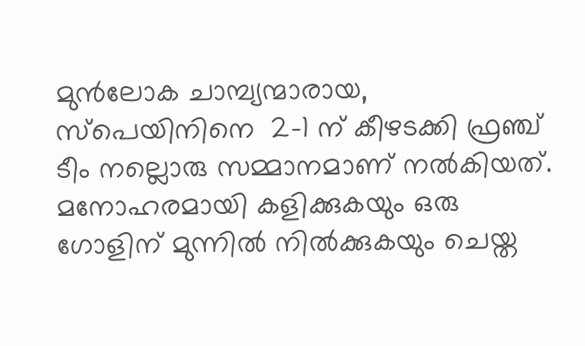മുൻലോക ചാമ്പ്യന്മാരായ, സ്‌പെയിനിനെ  2-1 ന് കീഴടക്കി ഫ്രഞ്ച് ടീം നല്ലൊരു സമ്മാനമാണ് നൽകിയത്. മനോഹരമായി കളിക്കുകയും ഒരു ഗോളിന് മുന്നിൽ നിൽക്കുകയും ചെയ്ത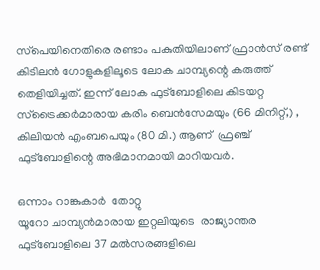സ്‌പെയിനെതിരെ രണ്ടാം പകുതിയിലാണ് ഫ്രാൻസ് രണ്ട് കിടിലൻ ഗോളുകളിലൂടെ ലോക ചാമ്പ്യന്റെ കരുത്ത് തെളിയിച്ചത്. ഇന്ന് ലോക ഫുട്‌ബോളിലെ കിടയറ്റ സ്‌ട്രൈക്കർമാരായ കരിം ബെൻസേമയും (66 മിനിറ്റ്,) , കിലിയൻ എംബപെയും (80 മി.) ആണ്  ഫ്രഞ്ച് ഫുട്‌ബോളിന്റെ അഭിമാനമായി മാറിയവർ.

ഒന്നാം റാങ്കുകാർ  തോറ്റു
യൂറോ ചാമ്പ്യൻമാരായ ഇറ്റലിയുടെ  രാജ്യാന്തര ഫുട്‌ബോളിലെ 37 മൽസരങ്ങളിലെ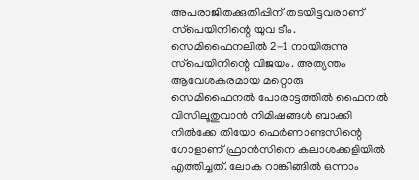അപരാജിതക്കുതിപ്പിന് തടയിട്ടവരാണ് സ്‌പെയിനിന്റെ യുവ ടീം. സെമിഫൈനലിൽ 2-1 നായിരുന്നു സ്‌പെയിനിന്റെ വിജയം. അത്യന്തം ആവേശകരമായ മറ്റൊരു സെമിഫൈനൽ പോരാട്ടത്തിൽ ഫൈനൽ വിസിലൂതുവാൻ നിമിഷങ്ങൾ ബാക്കി നിൽക്കേ തിയോ ഫെർണാണ്ടസിന്റെ ഗോളാണ് ഫ്രാൻസിനെ കലാശക്കളിയിൽ എത്തിച്ചത്. ലോക റാങ്കിങ്ങിൽ ഒന്നാം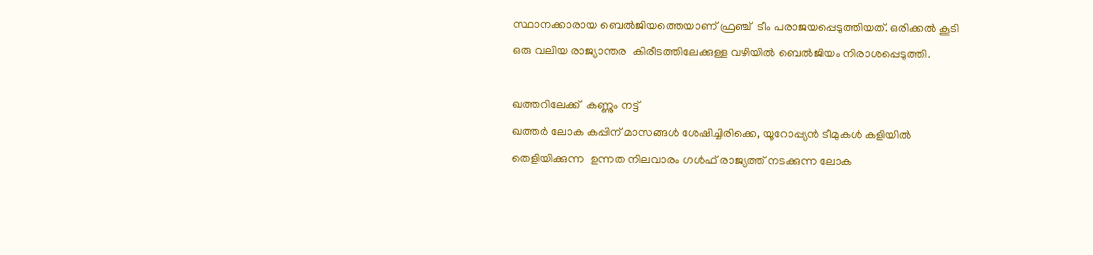സ്ഥാനക്കാരായ ബെൽജിയത്തെയാണ് ഫ്രഞ്ച്  ടീം പരാജയപ്പെടുത്തിയത്. ഒരിക്കൽ കൂടി ഒരു വലിയ രാജ്യാന്തര  കിരീടത്തിലേക്കുള്ള വഴിയിൽ ബെൽജിയം നിരാശപ്പെടുത്തി.

ഖത്തറിലേക്ക്  കണ്ണും നട്ട്
ഖത്തർ ലോക കപ്പിന് മാസങ്ങൾ ശേഷിച്ചിരിക്കെ, യൂറോപ്പ്യൻ ടീമുകൾ കളിയിൽ തെളിയിക്കുന്ന  ഉന്നത നിലവാരം ഗൾഫ് രാജ്യത്ത് നടക്കുന്ന ലോക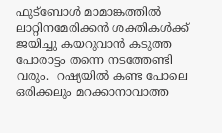ഫുട്‌ബോൾ മാമാങ്കത്തിൽ ലാറ്റിനമേരിക്കൻ ശക്തികൾക്ക് ജയിച്ചു കയറുവാൻ കടുത്ത പോരാട്ടം തന്നെ നടത്തേണ്ടി വരും.  റഷ്യയിൽ കണ്ട പോലെ ഒരിക്കലും മറക്കാനാവാത്ത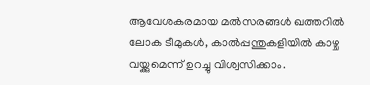ആവേശകരമായ മൽസരങ്ങൾ ഖത്തറിൽ ലോക ടീമുകൾ, കാൽപ്പന്തുകളിയിൽ കാഴ്ച വയ്ക്കുമെന്ന് ഉറച്ചു വിശ്വസിക്കാം.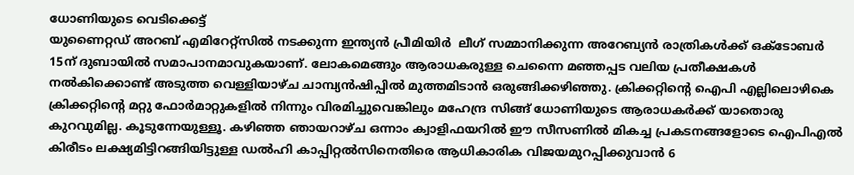ധോണിയുടെ വെടിക്കെട്ട്
യുണൈറ്റഡ് അറബ് എമിറേറ്റ്സിൽ നടക്കുന്ന ഇന്ത്യൻ പ്രീമിയിർ  ലീഗ് സമ്മാനിക്കുന്ന അറേബ്യൻ രാത്രികൾക്ക് ഒക്‌ടോബർ 15ന് ദുബായിൽ സമാപാനമാവുകയാണ്. ലോകമെങ്ങും ആരാധകരുള്ള ചെന്നൈ മഞ്ഞപ്പട വലിയ പ്രതീക്ഷകൾ നൽകിക്കൊണ്ട് അടുത്ത വെള്ളിയാഴ്ച ചാമ്പ്യൻഷിപ്പിൽ മുത്തമിടാൻ ഒരുങ്ങിക്കഴിഞ്ഞു. ക്രിക്കറ്റിന്റെ ഐപി എല്ലിലൊഴികെ ക്രിക്കറ്റിന്റെ മറ്റു ഫോർമാറ്റുകളിൽ നിന്നും വിരമിച്ചുവെങ്കിലും മഹേന്ദ്ര സിങ്ങ് ധോണിയുടെ ആരാധകർക്ക് യാതൊരു കുറവുമില്ല. കൂടുന്നേയുള്ളൂ. കഴിഞ്ഞ ഞായറാഴ്ച ഒന്നാം ക്വാളിഫയറിൽ ഈ സീസണിൽ മികച്ച പ്രകടനങ്ങളോടെ ഐപിഎൽ കിരീടം ലക്ഷ്യമിട്ടിറങ്ങിയിട്ടുള്ള ഡൽഹി കാപ്പിറ്റൽസിനെതിരെ ആധികാരിക വിജയമുറപ്പിക്കുവാൻ 6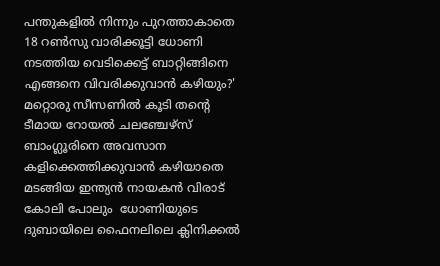പന്തുകളിൽ നിന്നും പുറത്താകാതെ 18 റൺസു വാരിക്കൂട്ടി ധോണി നടത്തിയ വെടിക്കെട്ട് ബാറ്റിങ്ങിനെ എങ്ങനെ വിവരിക്കുവാൻ കഴിയും?' മറ്റൊരു സീസണിൽ കൂടി തന്റെ ടീമായ റോയൽ ചലഞ്ചേഴ്‌സ് ബാംഗ്ലൂരിനെ അവസാന കളിക്കെത്തിക്കുവാൻ കഴിയാതെ മടങ്ങിയ ഇന്ത്യൻ നായകൻ വിരാട്  കോലി പോലും  ധോണിയുടെ ദുബായിലെ ഫൈനലിലെ ക്ലിനിക്കൽ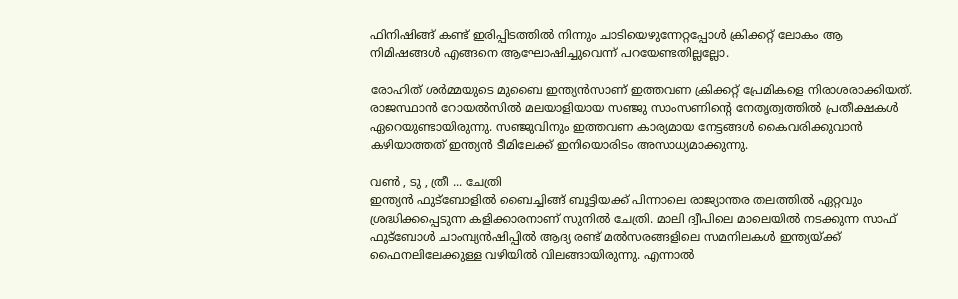ഫിനിഷിങ്ങ് കണ്ട് ഇരിപ്പിടത്തിൽ നിന്നും ചാടിയെഴുന്നേറ്റപ്പോൾ ക്രിക്കറ്റ് ലോകം ആ നിമിഷങ്ങൾ എങ്ങനെ ആഘോഷിച്ചുവെന്ന് പറയേണ്ടതില്ലല്ലോ.

രോഹിത് ശർമ്മയുടെ മുബൈ ഇന്ത്യൻസാണ് ഇത്തവണ ക്രിക്കറ്റ് പ്രേമികളെ നിരാശരാക്കിയത്. രാജസ്ഥാൻ റോയൽസിൽ മലയാളിയായ സഞ്ജു സാംസണിന്റെ നേതൃത്വത്തിൽ പ്രതീക്ഷകൾ ഏറെയുണ്ടായിരുന്നു. സഞ്ജുവിനും ഇത്തവണ കാര്യമായ നേട്ടങ്ങൾ കൈവരിക്കുവാൻ കഴിയാത്തത് ഇന്ത്യൻ ടീമിലേക്ക് ഇനിയൊരിടം അസാധ്യമാക്കുന്നു.

വൺ , ടു , ത്രീ ... ചേത്രി
ഇന്ത്യൻ ഫുട്‌ബോളിൽ ബൈച്ചിങ്ങ് ബൂട്ടിയക്ക് പിന്നാലെ രാജ്യാന്തര തലത്തിൽ ഏറ്റവും ശ്രദ്ധിക്കപ്പെടുന്ന കളിക്കാരനാണ് സുനിൽ ചേത്രി. മാലി ദ്വീപിലെ മാലെയിൽ നടക്കുന്ന സാഫ് ഫുട്‌ബോൾ ചാംമ്പ്യൻഷിപ്പിൽ ആദ്യ രണ്ട് മൽസരങ്ങളിലെ സമനിലകൾ ഇന്ത്യയ്ക്ക് ഫൈനലിലേക്കുള്ള വഴിയിൽ വിലങ്ങായിരുന്നു. എന്നാൽ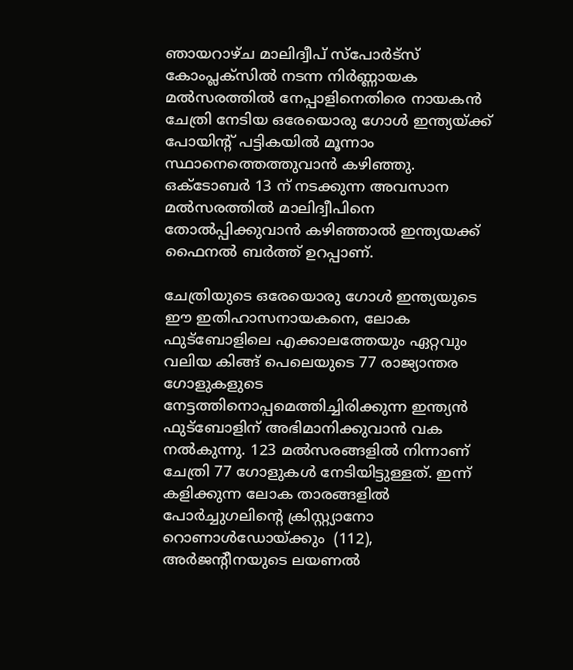ഞായറാഴ്ച മാലിദ്വീപ് സ്‌പോർട്‌സ് കോംപ്ലക്‌സിൽ നടന്ന നിർണ്ണായക മൽസരത്തിൽ നേപ്പാളിനെതിരെ നായകൻ ചേത്രി നേടിയ ഒരേയൊരു ഗോൾ ഇന്ത്യയ്ക്ക് പോയിന്റ് പട്ടികയിൽ മൂന്നാം സ്ഥാനെത്തെത്തുവാൻ കഴിഞ്ഞു. ഒക്‌ടോബർ 13 ന് നടക്കുന്ന അവസാന മൽസരത്തിൽ മാലിദ്വീപിനെ തോൽപ്പിക്കുവാൻ കഴിഞ്ഞാൽ ഇന്ത്യയക്ക് ഫൈനൽ ബർത്ത് ഉറപ്പാണ്.

ചേത്രിയുടെ ഒരേയൊരു ഗോൾ ഇന്ത്യയുടെ ഈ ഇതിഹാസനായകനെ, ലോക ഫുട്‌ബോളിലെ എക്കാലത്തേയും ഏറ്റവും വലിയ കിങ്ങ് പെലെയുടെ 77 രാജ്യാന്തര ഗോളുകളുടെ നേട്ടത്തിനൊപ്പമെത്തിച്ചിരിക്കുന്ന ഇന്ത്യൻ ഫുട്‌ബോളിന് അഭിമാനിക്കുവാൻ വക നൽകുന്നു. 123 മൽസരങ്ങളിൽ നിന്നാണ് ചേത്രി 77 ഗോളുകൾ നേടിയിട്ടുള്ളത്. ഇന്ന് കളിക്കുന്ന ലോക താരങ്ങളിൽ പോർച്ചുഗലിന്റെ ക്രിസ്റ്റ്യാനോ റൊണാൾഡോയ്ക്കും  (112), അർജന്റീനയുടെ ലയണൽ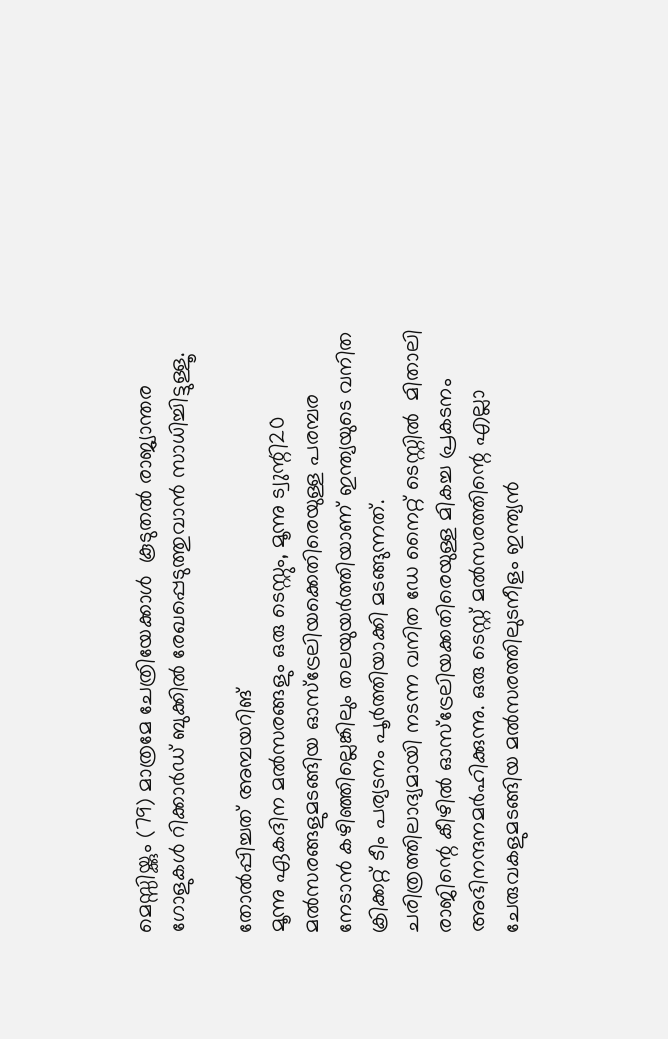മെസ്സിയ്ക്കും (79) മാത്രമേ ചേത്രിയേക്കാൾ  കൂടുതൽ രാജ്യാന്തര ഗോളുകൾ റിക്കാർഡ് ബുക്കിൽ രേഖപ്പെടുത്തുവാൻ സാധിച്ചിട്ടുള്ളൂ.

തോൽപ്പിച്ചത് അമ്പയറിങ്
മൂന്നു ഏകദിന മൽസരങ്ങളും ഒരു ടെസ്റ്റും, മൂന്നു ട്വുന്റി20 മൽസരങ്ങളുമടങ്ങിയ ഓസ്‌ട്രേലിയക്കെതിരെയുള്ള പരമ്പര നേടാൻ കഴിഞ്ഞില്ലെങ്കിലും തലയുയർത്തിയാണ് ഇന്ത്യയുടെ വനിത ക്രിക്കറ്റ് ടീം പര്യടനം പൂർത്തിയാക്കി മടങ്ങുന്നത്. ചരിത്രത്തിലാദ്യമായി നടന്ന വനിത ഡേ നൈറ്റ് ടെസ്റ്റിൽ  മിതാലി രാജിന്റെ കീഴിൽ ഓസ്‌ട്രേലിയക്കതിരെയുള്ള മികച്ച പ്രകടനം അഭിനന്ദനമർഹിക്കുന്നു. ഒരു ടെസ്റ്റ് മൽസരത്തിന്റെ എല്ലാ ചേരുവകളുമടങ്ങിയ മൽസരത്തിലുടനീളം ഇന്ത്യൻ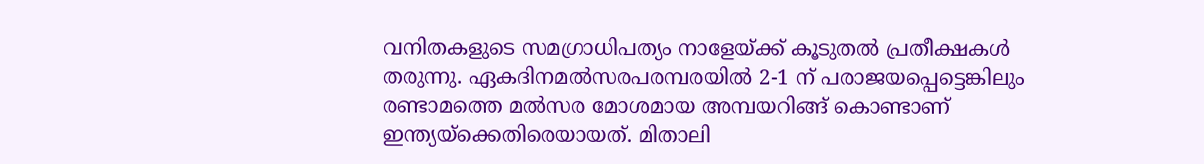വനിതകളുടെ സമഗ്രാധിപത്യം നാളേയ്ക്ക് കൂടുതൽ പ്രതീക്ഷകൾ തരുന്നു. ഏകദിനമൽസരപരമ്പരയിൽ 2-1 ന് പരാജയപ്പെട്ടെങ്കിലും രണ്ടാമത്തെ മൽസര മോശമായ അമ്പയറിങ്ങ് കൊണ്ടാണ് ഇന്ത്യയ്‌ക്കെതിരെയായത്. മിതാലി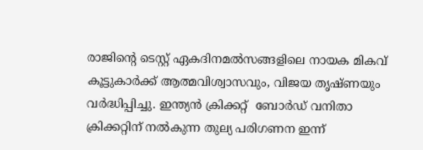രാജിന്റെ ടെസ്റ്റ് ഏകദിനമൽസങ്ങളിലെ നായക മികവ് കൂട്ടുകാർക്ക് ആത്മവിശ്വാസവും, വിജയ തൃഷ്ണയും വർദ്ധിപ്പിച്ചു. ഇന്ത്യൻ ക്രിക്കറ്റ്  ബോർഡ് വനിതാ  ക്രിക്കറ്റിന് നൽകുന്ന തുല്യ പരിഗണന ഇന്ന്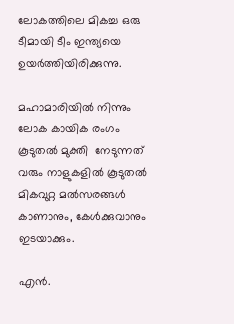ലോകത്തിലെ മികച്ച ഒരു ടീമായി ടീം ഇന്ത്യയെ ഉയർത്തിയിരിക്കുന്നു.

മഹാമാരിയിൽ നിന്നും ലോക കായിക രംഗം കൂടുതൽ മുക്തി  നേടുന്നത് വരും നാളുകളിൽ കൂടുതൽ മികവുറ്റ മൽസരങ്ങൾ കാണാനും, കേൾക്കുവാനും ഇടയാക്കും.

എൻ.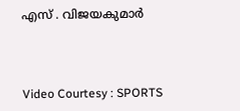എസ് . വിജയകുമാർ



Video Courtesy : SPORTS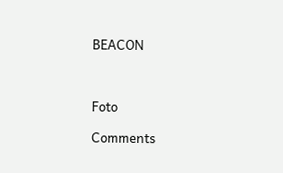BEACON



Foto

Comments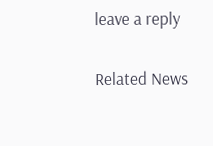leave a reply

Related News